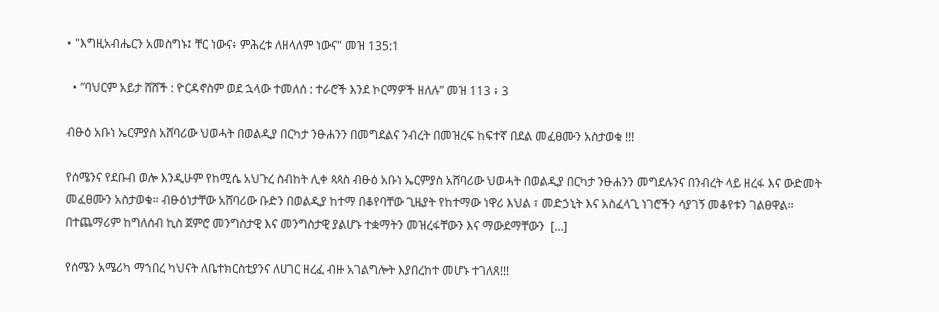• "እግዚአብሔርን አመስግኑ፤ ቸር ነውና፥ ምሕረቱ ለዘላለም ነውና" መዝ 135:1

  • ”ባህርም አይታ ሸሸች : ዮርዳኖስም ወደ ኋላው ተመለሰ : ተራሮች እንደ ኮርማዎች ዘለሉ” መዝ 113 ፥ 3

ብፁዕ አቡነ ኤርምያስ አሸባሪው ህወሓት በወልዲያ በርካታ ንፁሐንን በመግደልና ንብረት በመዝረፍ ከፍተኛ በደል መፈፀሙን አስታወቁ !!!

የሰሜንና የደቡብ ወሎ እንዲሁም የከሚሴ አህጉረ ስብከት ሊቀ ጳጳስ ብፁዕ አቡነ ኤርምያስ አሸባሪው ህወሓት በወልዲያ በርካታ ንፁሐንን መግደሉንና በንብረት ላይ ዘረፋ እና ውድመት መፈፀሙን አስታወቁ። ብፁዕነታቸው አሸባሪው ቡድን በወልዲያ ከተማ በቆየባቸው ጊዜያት የከተማው ነዋሪ እህል ፣ መድኃኒት እና አስፈላጊ ነገሮችን ሳያገኝ መቆየቱን ገልፀዋል። በተጨማሪም ከግለሰብ ኪስ ጀምሮ መንግስታዊ እና መንግስታዊ ያልሆኑ ተቋማትን መዝረፋቸውን እና ማውደማቸውን  […]

የሰሜን አሜሪካ ማኀበረ ካህናት ለቤተክርስቲያንና ለሀገር ዘረፈ ብዙ አገልግሎት እያበረከተ መሆኑ ተገለጸ!!!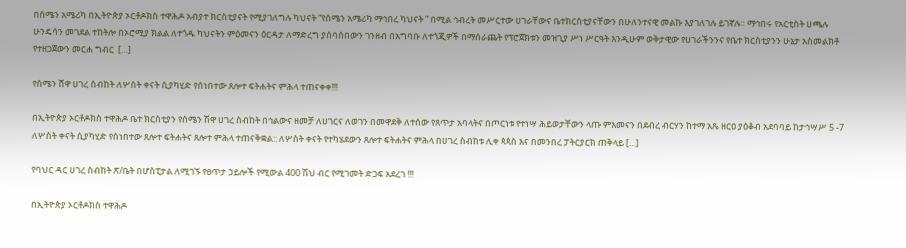በሰሜን አሜሪካ በኢትዮጵያ ኦርቶዶክስ ተዋሕዶ አብያተ ክርስቲያናት የሚያገለግሉ ካህናት “የሰሜን አሜሪካ ማኅበረ ካህናት ” በሚል ኅብረት መሥርተው ሀገራቸውና ቤተክርስቲያናቸውን በሁለንተናዊ መልኩ እያገለገሉ ይገኛሉ። ማኅበሩ የአርቲስት ሀጫሉ ሁንዴሳን መገደል ተከትሎ በኦሮሚያ ክልል ለተጎዱ ካህናትን ምዕመናን ዕርዳታ ለማድረግ ያሰባሰበውን ገንዘብ በአግባቡ ለተጎጂዎች በማሰራጨት የፕሮጀክቱን መዝጊያ ሥነ ሥርዓት እንዲሁም ወቅታዊው የሀገራችንንና የቤተ ክርስቲያንን ሁኔታ አስመልክቶ የተዘጋጀውን መርሐ ግብር  […]

የሰሜን ሸዋ ሀገረ ስብከት ለሦስት ቀናት ሲያካሂድ የሰነበተው ጸሎተ ፍትሐትና ምሕላ ተጠናቀቀ!!!

በኢትዮጵያ ኦርቶዶክስ ተዋሕዶ ቤተ ክርስቲያን የሰሜን ሽዋ ሀገረ ስብከት በኅልውና ዘመቻ ለሀገርና ለወገን በመዋደቅ ለተሰው የጸጥታ አባላትና በጦርነቱ የተነሣ ሕይወታቸውን ላጡ ምእመናን በደብረ ብርሃን ከተማ አጼ ዘርዐ ያዕቆብ አደባባይ ከታኅሣሥ 5 -7 ለሦስት ቀናት ሲያካሂድ የሰነበተው ጸሎተ ፍትሐትና ጸሎተ ምሕላ ተጠናቅቋል:: ለሦስት ቀናት የተካሄደውን ጸሎተ ፍትሐትና ምሕላ በሀገረ ስብከቱ ሊቀ ጳጳስ እና በመንበረ ፓትርያርክ ጠቅላይ […]

የባህር ዳር ሀገረ ስብከት ጽ/ቤት በሆስፒታል ለሚገኙ የፀጥታ ኃይሎች የሚውል 400 ሽህ ብር የሚገመት ድጋፍ አደረገ !!!

በኢትዮጵያ ኦርቶዶክስ ተዋሕዶ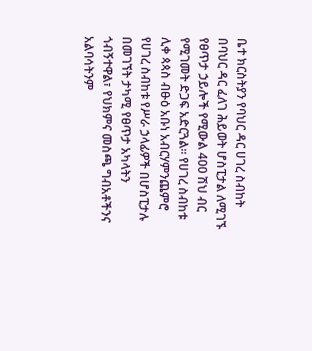ቤተ ክርስትያን የባህር ዳር ሀገረ ስብከት በባህር ዳር ፈለገ ሕይወት ሆስፒታል ለሚገኙ የፀጥታ ኃይሎች የሚውል 400 ሽህ ብር የሚገመት ድጋፍ አድርጓል፡፡ የሀገረ ስብከቱ ሊቀ ጳጳስ ብፁዕ አቡነ አብርሃምንጨምሮ የሀገረ ስብከቱ የሥራ ኃላፊዎች በሆስፒታሉ በመገኘት ታካሚ የፀጥታ አካላትን ጎብኝተዋል፣ የህክምና መስጫ ግብአቶችንና አልባሳትንም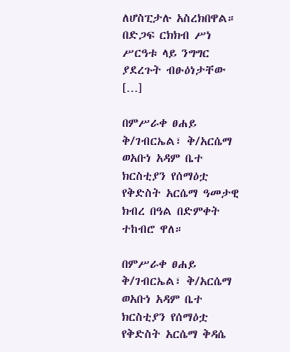ለሆስፒታሉ አስረክበዋል። በድጋፍ ርክክብ ሥነ ሥርዓቱ ላይ ንግግር ያደረጉት ብፁዕነታቸው […]

በምሥራቀ ፀሐይ ቅ/ገብርኤል፣ ቅ/አርሴማ ወአቡነ አዳም ቤተ ክርስቲያን የሰማዕቷ የቅድስት አርሴማ ዓመታዊ ክብረ በዓል በድምቀት ተከብሮ ዋለ።

በምሥራቀ ፀሐይ ቅ/ገብርኤል፣ ቅ/አርሴማ ወአቡነ አዳም ቤተ ክርስቲያን የሰማዕቷ የቅድስት አርሴማ ቅዳሴ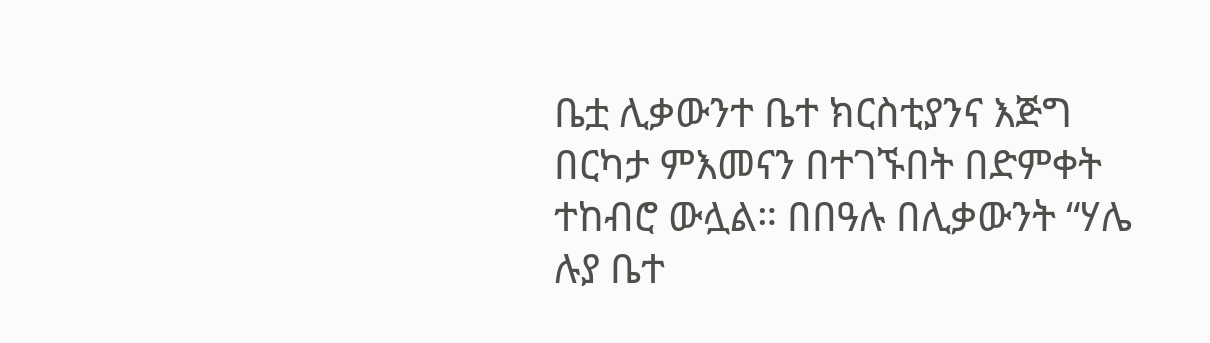ቤቷ ሊቃውንተ ቤተ ክርስቲያንና እጅግ በርካታ ምእመናን በተገኙበት በድምቀት ተከብሮ ውሏል። በበዓሉ በሊቃውንት “ሃሌ ሉያ ቤተ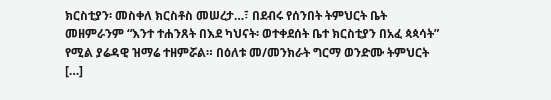ክርስቲያን፡ መስቀለ ክርስቶስ መሠረታ…፣ በደብሩ የሰንበት ትምህርት ቤት መዘምራንም “እንተ ተሐንጸት በእደ ካህናት፡ ወተቀደሰት ቤተ ክርስቲያን በአፈ ጳጳሳት” የሚል ያሬዳዊ ዝማሬ ተዘምሯል። በዕለቱ መ/መንክራት ግርማ ወንድሙ ትምህርት […]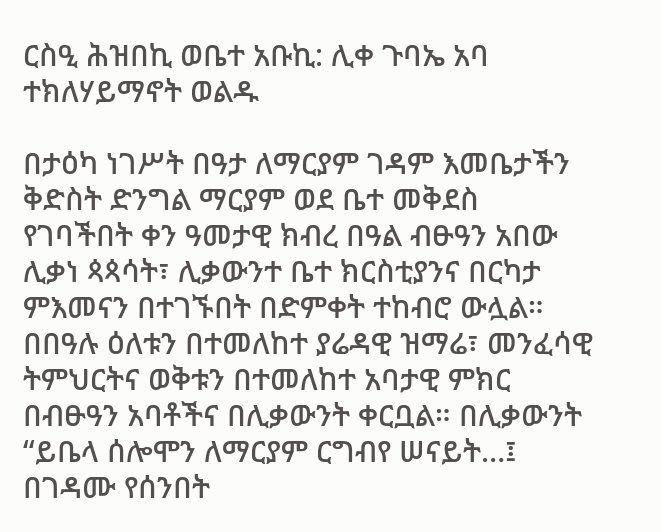ርስዒ ሕዝበኪ ወቤተ አቡኪ: ሊቀ ጉባኤ አባ ተክለሃይማኖት ወልዱ

በታዕካ ነገሥት በዓታ ለማርያም ገዳም እመቤታችን ቅድስት ድንግል ማርያም ወደ ቤተ መቅደስ የገባችበት ቀን ዓመታዊ ክብረ በዓል ብፁዓን አበው ሊቃነ ጳጳሳት፣ ሊቃውንተ ቤተ ክርስቲያንና በርካታ ምእመናን በተገኙበት በድምቀት ተከብሮ ውሏል። በበዓሉ ዕለቱን በተመለከተ ያሬዳዊ ዝማሬ፣ መንፈሳዊ ትምህርትና ወቅቱን በተመለከተ አባታዊ ምክር በብፁዓን አባቶችና በሊቃውንት ቀርቧል። በሊቃውንት “ይቤላ ሰሎሞን ለማርያም ርግብየ ሠናይት…፤ በገዳሙ የሰንበት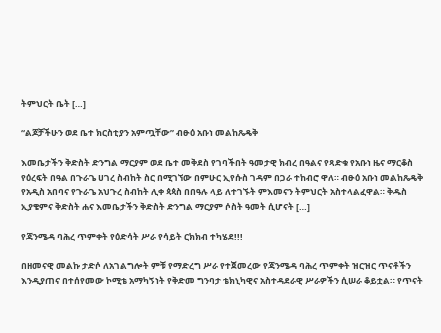ትምህርት ቤት […]

“ልጆቻችሁን ወደ ቤተ ክርስቲያን አምጧቸው” ብፁዕ አቡነ መልከጼዴቅ

እመቤታችን ቅድስት ድንግል ማርያም ወደ ቤተ መቅደስ የገባችበት ዓመታዊ ክብረ በዓልና የጻድቁ የአቡነ ዜና ማርቆስ የዕረፍት በዓል በጉራጌ ሀገረ ስብከት ስር በሚገኘው በምሁር ኢየሱስ ገዳም በጋራ ተከብሮ ዋለ። ብፁዕ አቡነ መልከጼዴቅ የአዲስ አበባና የጉራጌ አህጉረ ስብከት ሊቀ ጳጳስ በበዓሉ ላይ ለተገኙት ምእመናን ትምህርት አስተላልፈዋል። ቅዱስ ኢያቄምና ቅድስት ሐና እመቤታችን ቅድስት ድንግል ማርያም ሶስት ዓመት ሲሆናት […]

የጃንሜዳ ባሕረ ጥምቀት የዕድሳት ሥራ የሳይት ርክክብ ተካሄደ!!!

በዘመናዊ መልኩ ታድሶ ለአገልግሎት ምቹ የማድረግ ሥራ የተጀመረው የጃንሜዳ ባሕረ ጥምቀት ዝርዝር ጥናቶችን እንዲያጠና በተሰየመው ኮሚቴ አማካኝነት የቅድመ ግንባታ ቴክኒካዊና አስተዳደራዊ ሥራዎችን ሲሠራ ቆይቷል። የጥናት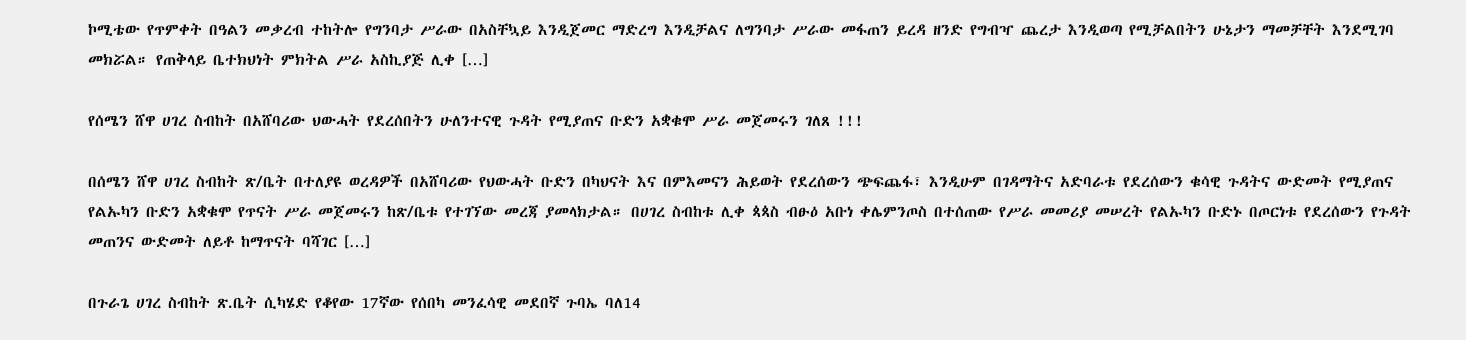ኮሚቴው የጥምቀት በዓልን መቃረብ ተከትሎ የግንባታ ሥራው በአስቸኳይ እንዲጀመር ማድረግ እንዲቻልና ለግንባታ ሥራው መፋጠን ይረዳ ዘንድ የግብዣ ጨረታ እንዲወጣ የሚቻልበትን ሁኔታን ማመቻቸት እንደሚገባ መክሯል። የጠቅላይ ቤተክህነት ምክትል ሥራ አስኪያጅ ሊቀ […]

የሰሜን ሸዋ ሀገረ ስብከት በአሸባሪው ህውሓት የደረሰበትን ሁለንተናዊ ጉዳት የሚያጠና ቡድን አቋቁሞ ሥራ መጀመሩን ገለጸ !!!

በሰሜን ሸዋ ሀገረ ስብከት ጽ/ቤት በተለያዩ ወረዳዎች በአሸባሪው የህውሓት ቡድን በካህናት እና በምእመናን ሕይወት የደረሰውን ጭፍጨፋ፣ እንዲሁም በገዳማትና አድባራቱ የደረሰውን ቁሳዊ ጉዳትና ውድመት የሚያጠና የልኡካን ቡድን አቋቁሞ የጥናት ሥራ መጀመሩን ከጽ/ቤቱ የተገኘው መረጃ ያመላክታል። በሀገረ ስብከቱ ሊቀ ጳጳስ ብፁዕ አቡነ ቀሌምንጦስ በተሰጠው የሥራ መመሪያ መሠረት የልኡካን ቡድኑ በጦርነቱ የደረሰውን የጉዳት መጠንና ውድመት ለይቶ ከማጥናት ባሻገር […]

በጉራጌ ሀገረ ስብከት ጽ.ቤት ሲካሄድ የቆየው 17ኛው የሰበካ መንፈሳዊ መደበኛ ጉባኤ ባለ14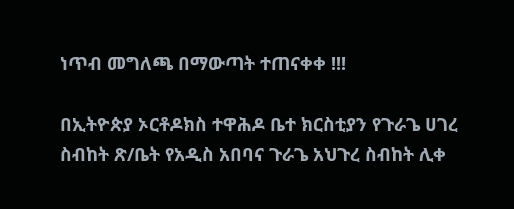ነጥብ መግለጫ በማውጣት ተጠናቀቀ !!!

በኢትዮጵያ ኦርቶዶክስ ተዋሕዶ ቤተ ክርስቲያን የጉራጌ ሀገረ ስብከት ጽ/ቤት የአዲስ አበባና ጉራጌ አህጉረ ስብከት ሊቀ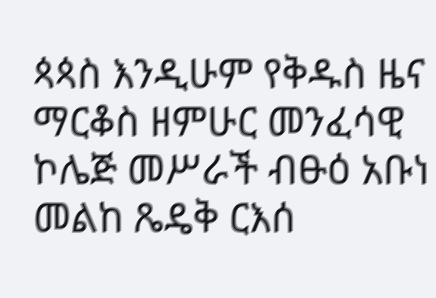ጳጳስ እንዲሁም የቅዱስ ዜና ማርቆስ ዘምሁር መንፈሳዊ ኮሌጅ መሥራች ብፁዕ አቡነ መልከ ጼዴቅ ርእሰ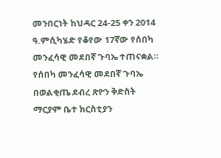መንበርነት ከህዳር 24-25 ቀን 2014 ዓ.ምሲካሄድ የቆየው 17ኛው የሰበካ መንፈሳዊ መደበኛ ጉባኤ ተጠናቋል። የሰበካ መንፈሳዊ መደበኛ ጉባኤ በወልቂጤ ደብረ ጽዮን ቅድስት ማርያም ቤተ ክርስቲያን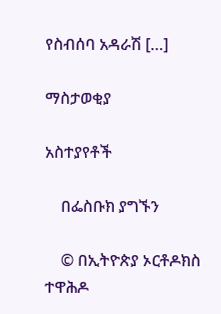የስብሰባ አዳራሽ […]

ማስታወቂያ

አስተያየቶች

    በፌስቡክ ያግኙን

    © በኢትዮጵያ ኦርቶዶክስ ተዋሕዶ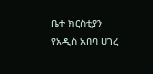ቤተ ክርስቲያን የአዲስ አበባ ሀገረ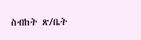ስብከት ጽ/ቤት